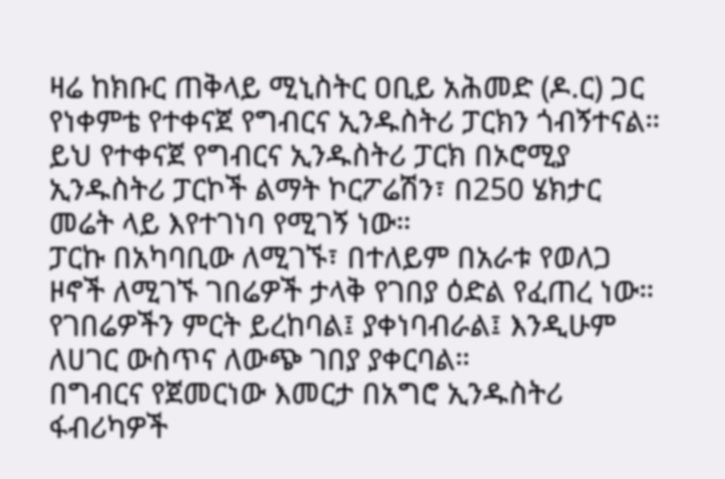ዛሬ ከክቡር ጠቅላይ ሚኒስትር ዐቢይ አሕመድ (ዶ.ር) ጋር የነቀምቴ የተቀናጀ የግብርና ኢንዱስትሪ ፓርክን ጎብኝተናል።
ይህ የተቀናጀ የግብርና ኢንዱስትሪ ፓርክ በኦሮሚያ ኢንዱስትሪ ፓርኮች ልማት ኮርፖሬሽን፣ በ250 ሄክታር መሬት ላይ እየተገነባ የሚገኝ ነው።
ፓርኩ በአካባቢው ለሚገኙ፣ በተለይም በአራቱ የወለጋ ዞኖች ለሚገኙ ገበሬዎች ታላቅ የገበያ ዕድል የፈጠረ ነው። የገበሬዎችን ምርት ይረከባል፤ ያቀነባብራል፤ እንዲሁም ለሀገር ውስጥና ለውጭ ገበያ ያቀርባል።
በግብርና የጀመርነው እመርታ በአግሮ ኢንዱስትሪ ፋብሪካዎች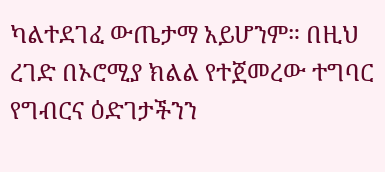ካልተደገፈ ውጤታማ አይሆንም። በዚህ ረገድ በኦሮሚያ ክልል የተጀመረው ተግባር የግብርና ዕድገታችንን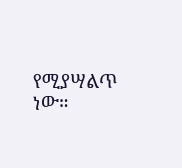የሚያሣልጥ ነው።